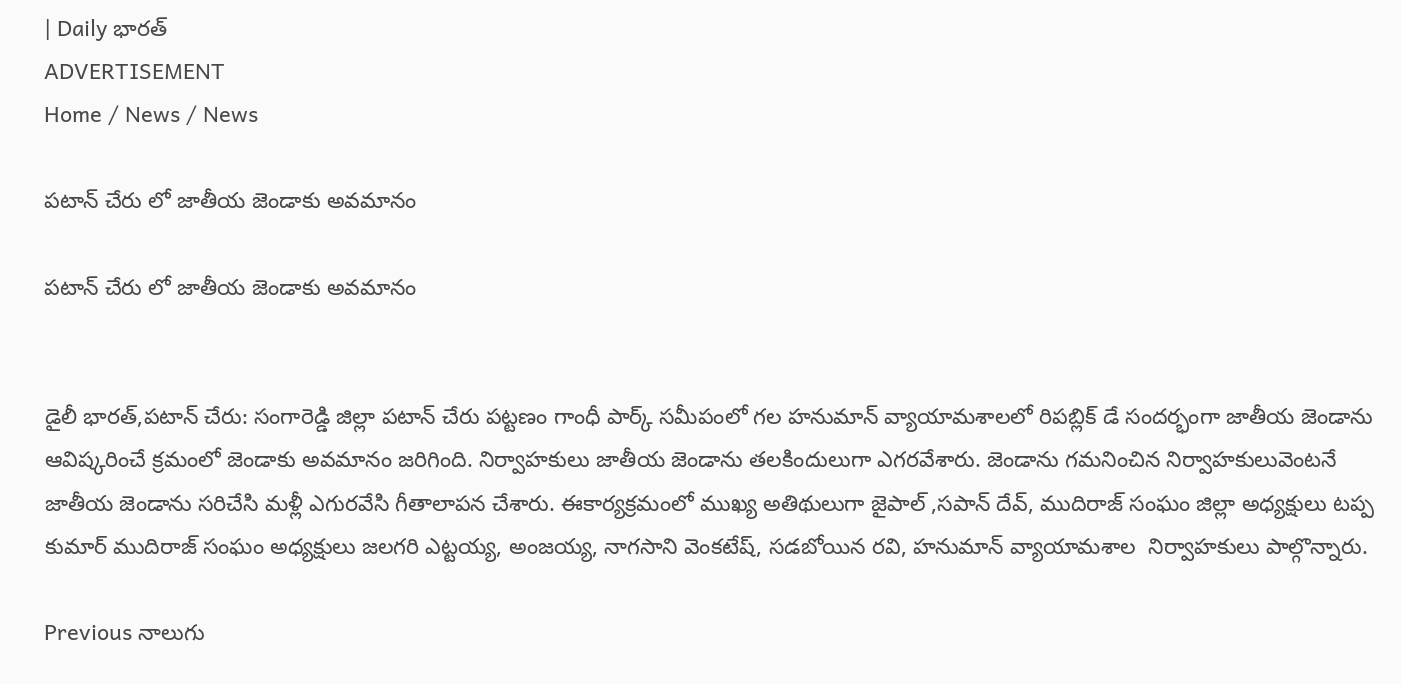| Daily భారత్
ADVERTISEMENT
Home / News / News

పటాన్ చేరు లో జాతీయ జెండాకు అవమానం

పటాన్ చేరు లో జాతీయ జెండాకు అవమానం


డైలీ భారత్,పటాన్ చేరు: సంగారెడ్డి జిల్లా పటాన్ చేరు పట్టణం గాంధీ పార్క్ సమీపంలో గల హనుమాన్ వ్యాయామశాలలో రిపబ్లిక్ డే సందర్భంగా జాతీయ జెండాను ఆవిష్కరించే క్రమంలో జెండాకు అవమానం జరిగింది. నిర్వాహకులు జాతీయ జెండాను తలకిందులుగా ఎగరవేశారు. జెండాను గమనించిన నిర్వాహకులువెంటనే జాతీయ జెండాను సరిచేసి మళ్లీ ఎగురవేసి గీతాలాపన చేశారు. ఈకార్యక్రమంలో ముఖ్య అతిథులుగా జైపాల్ ,సపాన్ దేవ్, ముదిరాజ్ సంఘం జిల్లా అధ్యక్షులు టప్ప కుమార్ ముదిరాజ్ సంఘం అధ్యక్షులు జలగరి ఎట్టయ్య, అంజయ్య, నాగసాని వెంకటేష్, సడబోయిన రవి, హనుమాన్ వ్యాయామశాల  నిర్వాహకులు పాల్గొన్నారు.

Previous నాలుగు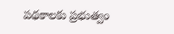పథకాలకు ప్రభుత్వం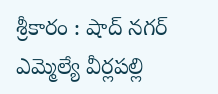శ్రీకారం : షాద్ నగర్ ఎమ్మెల్యే వీర్లపల్లి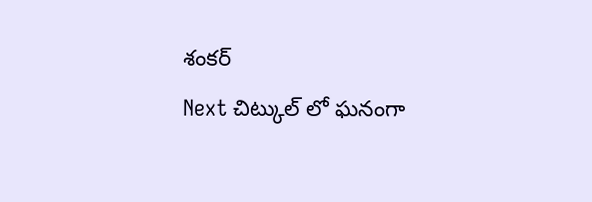శంకర్
Next చిట్కుల్ లో ఘనంగా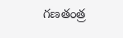గణతంత్ర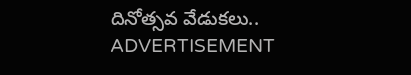దినోత్సవ వేడుకలు..
ADVERTISEMENT